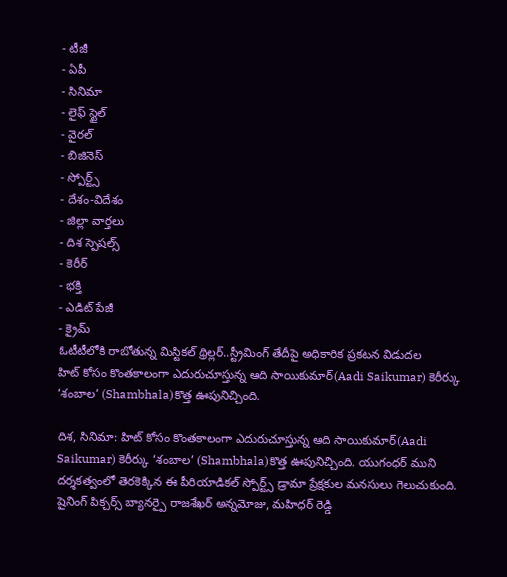- టీజీ
- ఏపీ
- సినిమా
- లైఫ్ స్టైల్
- వైరల్
- బిజినెస్
- స్పోర్ట్స్
- దేశం-విదేశం
- జిల్లా వార్తలు
- దిశ స్పెషల్స్
- కెరీర్
- భక్తి
- ఎడిట్ పేజీ
- క్రైమ్
ఓటీటీలోకి రాబోతున్న మిస్టికల్ థ్రిల్లర్..స్ట్రీమింగ్ తేదీపై అధికారిక ప్రకటన విడుదల
హిట్ కోసం కొంతకాలంగా ఎదురుచూస్తున్న ఆది సాయికుమార్(Aadi Saikumar) కెరీర్కు ‘శంబాల’ (Shambhala)కొత్త ఊపునిచ్చింది.

దిశ, సినిమా: హిట్ కోసం కొంతకాలంగా ఎదురుచూస్తున్న ఆది సాయికుమార్(Aadi Saikumar) కెరీర్కు ‘శంబాల’ (Shambhala)కొత్త ఊపునిచ్చింది. యుగంధర్ ముని దర్శకత్వంలో తెరకెక్కిన ఈ పీరియాడికల్ స్పోర్ట్స్ డ్రామా ప్రేక్షకుల మనసులు గెలుచుకుంది. షైనింగ్ పిక్చర్స్ బ్యానర్పై రాజశేఖర్ అన్నమోజు, మహిధర్ రెడ్డి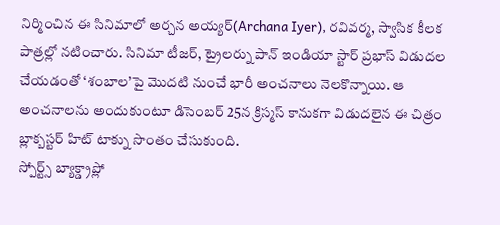నిర్మించిన ఈ సినిమాలో అర్చన అయ్యర్(Archana Iyer), రవివర్మ, స్వాసిక కీలక పాత్రల్లో నటించారు. సినిమా టీజర్, ట్రైలర్ను పాన్ ఇండియా స్టార్ ప్రభాస్ విడుదల చేయడంతో ‘శంబాల’పై మొదటి నుంచే భారీ అంచనాలు నెలకొన్నాయి. ఆ అంచనాలను అందుకుంటూ డిసెంబర్ 25న క్రిస్మస్ కానుకగా విడుదలైన ఈ చిత్రం బ్లాక్బస్టర్ హిట్ టాక్ను సొంతం చేసుకుంది.
స్పోర్ట్స్ బ్యాక్డ్రాప్లో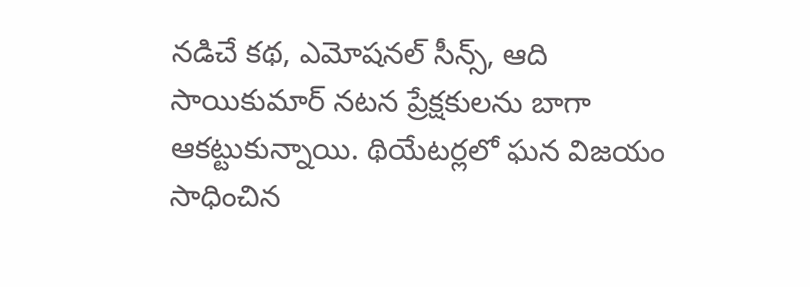నడిచే కథ, ఎమోషనల్ సీన్స్, ఆది సాయికుమార్ నటన ప్రేక్షకులను బాగా ఆకట్టుకున్నాయి. థియేటర్లలో ఘన విజయం సాధించిన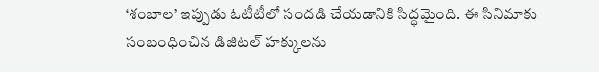‘శంబాల’ ఇప్పుడు ఓటీటీలో సందడి చేయడానికి సిద్ధమైంది. ఈ సినిమాకు సంబంధించిన డిజిటల్ హక్కులను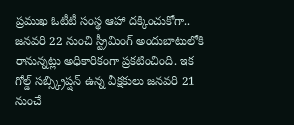ప్రముఖ ఓటీటీ సంస్థ ఆహా దక్కించుకోగా.. జనవరి 22 నుంచి స్ట్రీమింగ్ అందుబాటులోకి రానున్నట్లు అధికారికంగా ప్రకటించింది. ఇక గోల్డ్ సబ్స్క్రిప్షన్ ఉన్న వీక్షకులు జనవరి 21 నుంచే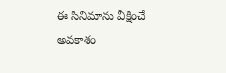ఈ సినిమాను వీక్షించే అవకాశం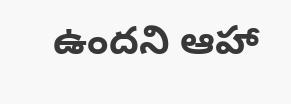ఉందని ఆహా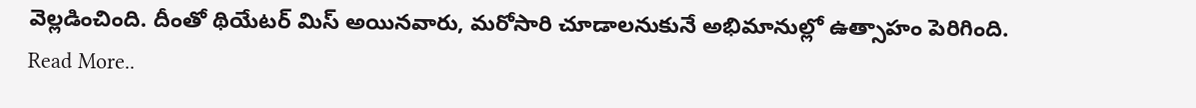వెల్లడించింది. దీంతో థియేటర్ మిస్ అయినవారు, మరోసారి చూడాలనుకునే అభిమానుల్లో ఉత్సాహం పెరిగింది.
Read More..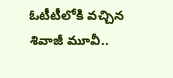ఓటీటీలోకి వచ్చిన శివాజీ మూవీ..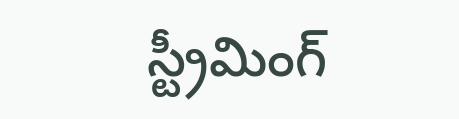స్ట్రీమింగ్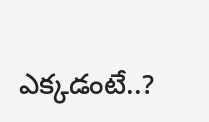ఎక్కడంటే..?